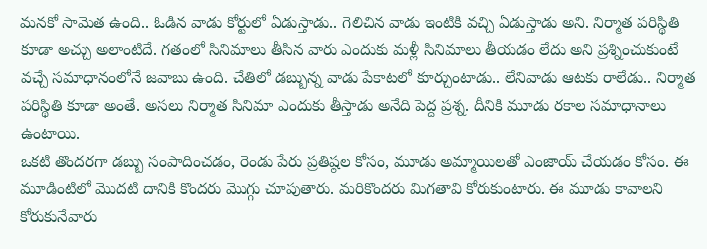మనకో సామెత ఉంది.. ఓడిన వాడు కోర్టులో ఏడుస్తాడు.. గెలిచిన వాడు ఇంటికి వచ్చి ఏడుస్తాడు అని. నిర్మాత పరిస్థితి కూడా అచ్చు అలాంటిదే. గతంలో సినిమాలు తీసిన వారు ఎందుకు మళ్లీ సినిమాలు తీయడం లేదు అని ప్రశ్నించుకుంటే వచ్చే సమాధానంలోనే జవాబు ఉంది. చేతిలో డబ్బున్న వాడు పేకాటలో కూర్చుంటాడు.. లేనివాడు ఆటకు రాలేడు.. నిర్మాత పరిస్థితి కూడా అంతే. అసలు నిర్మాత సినిమా ఎందుకు తీస్తాడు అనేది పెద్ద ప్రశ్న. దీనికి మూడు రకాల సమాధానాలు ఉంటాయి.
ఒకటి తొందరగా డబ్బు సంపాదించడం, రెండు పేరు ప్రతిష్ఠల కోసం, మూడు అమ్మాయిలతో ఎంజాయ్ చేయడం కోసం. ఈ మూడింటిలో మొదటి దానికి కొందరు మొగ్గు చూపుతారు. మరికొందరు మిగతావి కోరుకుంటారు. ఈ మూడు కావాలని కోరుకునేవారు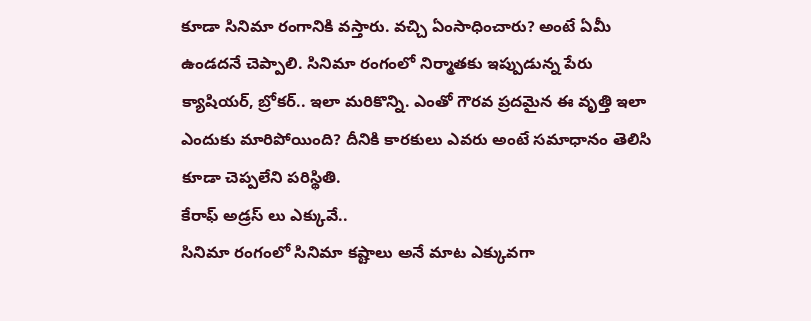కూడా సినిమా రంగానికి వస్తారు. వచ్చి ఏంసాధించారు? అంటే ఏమీ ఉండదనే చెప్పాలి. సినిమా రంగంలో నిర్మాతకు ఇప్పుడున్న పేరు క్యాషియర్, బ్రోకర్.. ఇలా మరికొన్ని. ఎంతో గౌరవ ప్రదమైన ఈ వృత్తి ఇలా ఎందుకు మారిపోయింది? దీనికి కారకులు ఎవరు అంటే సమాధానం తెలిసి కూడా చెప్పలేని పరిస్థితి.
కేరాఫ్ అడ్రస్ లు ఎక్కువే..
సినిమా రంగంలో సినిమా కష్టాలు అనే మాట ఎక్కువగా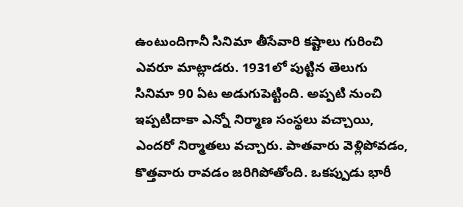ఉంటుందిగానీ సినిమా తీసేవారి కష్టాలు గురించి ఎవరూ మాట్లాడరు. 1931లో పుట్టిన తెలుగు సినిమా 90 ఏట అడుగుపెట్టింది. అప్పటి నుంచి ఇప్పటిదాకా ఎన్నో నిర్మాణ సంస్థలు వచ్చాయి, ఎందరో నిర్మాతలు వచ్చారు. పాతవారు వెళ్లిపోవడం, కొత్తవారు రావడం జరిగిపోతోంది. ఒకప్పుడు భారీ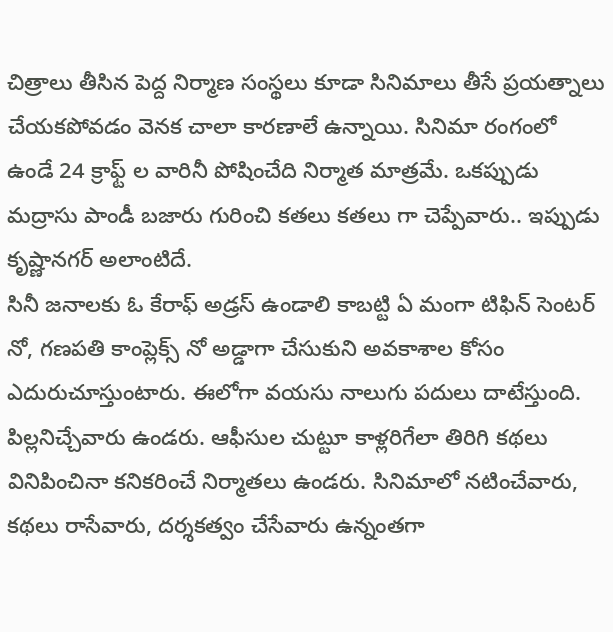చిత్రాలు తీసిన పెద్ద నిర్మాణ సంస్థలు కూడా సినిమాలు తీసే ప్రయత్నాలు చేయకపోవడం వెనక చాలా కారణాలే ఉన్నాయి. సినిమా రంగంలో ఉండే 24 క్రాఫ్ట్ ల వారినీ పోషించేది నిర్మాత మాత్రమే. ఒకప్పుడు మద్రాసు పాండీ బజారు గురించి కతలు కతలు గా చెప్పేవారు.. ఇప్పుడు కృష్ణానగర్ అలాంటిదే.
సినీ జనాలకు ఓ కేరాఫ్ అడ్రస్ ఉండాలి కాబట్టి ఏ మంగా టిఫిన్ సెంటర్ నో, గణపతి కాంప్లెక్స్ నో అడ్డాగా చేసుకుని అవకాశాల కోసం ఎదురుచూస్తుంటారు. ఈలోగా వయసు నాలుగు పదులు దాటేస్తుంది. పిల్లనిచ్చేవారు ఉండరు. ఆఫీసుల చుట్టూ కాళ్లరిగేలా తిరిగి కథలు వినిపించినా కనికరించే నిర్మాతలు ఉండరు. సినిమాలో నటించేవారు, కథలు రాసేవారు, దర్శకత్వం చేసేవారు ఉన్నంతగా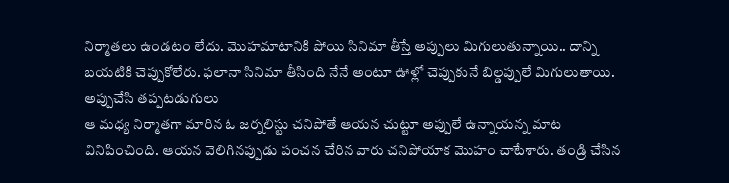నిర్మాతలు ఉండటం లేదు. మొహమాటానికి పోయి సినిమా తీస్తే అప్పులు మిగులుతున్నాయి.. దాన్ని బయటికి చెప్పుకోలేరు. ఫలానా సినిమా తీసింది నేనే అంటూ ఊళ్లో చెప్పుకునే బిల్డప్పులే మిగులుతాయి.
అప్పుచేసి తప్పటడుగులు
ఆ మధ్య నిర్మాతగా మారిన ఓ జర్నలిస్టు చనిపోతే ఆయన చుట్టూ అప్పులే ఉన్నాయన్న మాట వినిపించింది. ఆయన వెలిగినప్పుడు పంచన చేరిన వారు చనిపోయాక మొహం చాటేశారు. తండ్రి చేసిన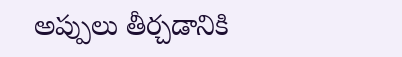అప్పులు తీర్చడానికి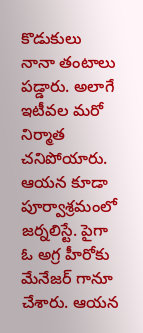కొడుకులు నానా తంటాలు పడ్డారు. అలాగే ఇటీవల మరో నిర్మాత చనిపోయారు. ఆయన కూడా పూర్వాశ్రమంలో జర్నలిస్టే. పైగా ఓ అగ్ర హీరోకు మేనేజర్ గానూ చేశారు. ఆయన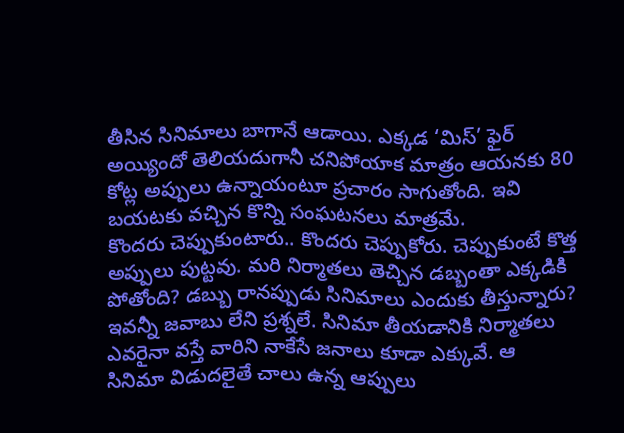తీసిన సినిమాలు బాగానే ఆడాయి. ఎక్కడ ‘మిస్’ ఫైర్ అయ్యిందో తెలియదుగానీ చనిపోయాక మాత్రం ఆయనకు 80 కోట్ల అప్పులు ఉన్నాయంటూ ప్రచారం సాగుతోంది. ఇవి బయటకు వచ్చిన కొన్ని సంఘటనలు మాత్రమే.
కొందరు చెప్పుకుంటారు.. కొందరు చెప్పుకోరు. చెప్పుకుంటే కొత్త అప్పులు పుట్టవు. మరి నిర్మాతలు తెచ్చిన డబ్బంతా ఎక్కడికి పోతోంది? డబ్బు రానప్పుడు సినిమాలు ఎందుకు తీస్తున్నారు? ఇవన్నీ జవాబు లేని ప్రశ్నలే. సినిమా తీయడానికి నిర్మాతలు ఎవరైనా వస్తే వారిని నాకేసే జనాలు కూడా ఎక్కువే. ఆ సినిమా విడుదలైతే చాలు ఉన్న ఆప్పులు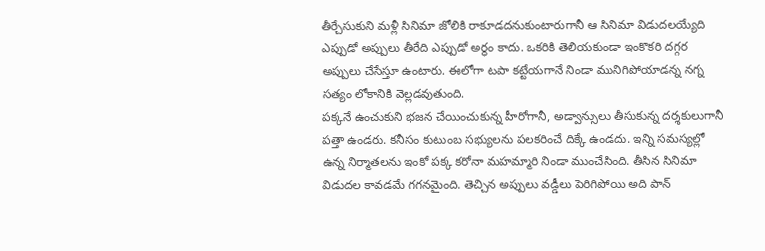తీర్చేసుకుని మళ్లీ సినిమా జోలికి రాకూడదనుకుంటారుగానీ ఆ సినిమా విడుదలయ్యేది ఎప్పుడో అప్పులు తీరేది ఎప్పుడో అర్థం కాదు. ఒకరికి తెలియకుండా ఇంకొకరి దగ్గర అప్పులు చేసేస్తూ ఉంటారు. ఈలోగా టపా కట్టేయగానే నిండా మునిగిపోయాడన్న నగ్న సత్యం లోకానికి వెల్లడవుతుంది.
పక్కనే ఉంచుకుని భజన చేయించుకున్న హీరోగానీ, అడ్వాన్సులు తీసుకున్న దర్శకులుగానీ పత్తా ఉండరు. కనీసం కుటుంబ సభ్యులను పలకరించే దిక్కే ఉండదు. ఇన్ని సమస్యల్లో ఉన్న నిర్మాతలను ఇంకో పక్క కరోనా మహమ్మారి నిండా ముంచేసింది. తీసిన సినిమా విడుదల కావడమే గగనమైంది. తెచ్చిన అప్పులు వడ్డీలు పెరిగిపోయి అది పాన్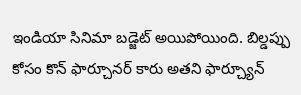ఇండియా సినిమా బడ్జెట్ అయిపోయింది. బిల్డప్పు కోసం కొన్ ఫార్చూనర్ కారు అతని ఫార్చ్యూన్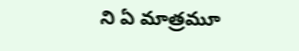ని ఏ మాత్రమూ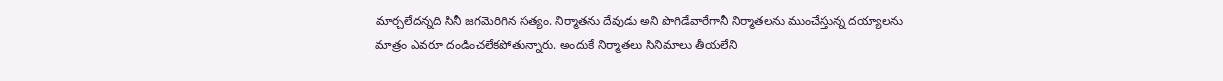మార్చలేదన్నది సినీ జగమెరిగిన సత్యం. నిర్మాతను దేవుడు అని పొగిడేవారేగానీ నిర్మాతలను ముంచేస్తున్న దయ్యాలను మాత్రం ఎవరూ దండించలేకపోతున్నారు. అందుకే నిర్మాతలు సినిమాలు తీయలేని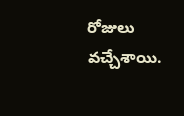రోజులు వచ్చేశాయి.